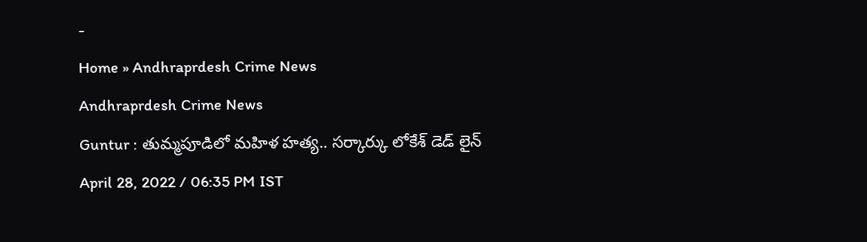-
Home » Andhraprdesh Crime News
Andhraprdesh Crime News
Guntur : తుమ్మపూడిలో మహిళ హత్య.. సర్కార్కు లోకేశ్ డెడ్ లైన్
April 28, 2022 / 06:35 PM IST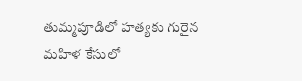తుమ్మపూడిలో హత్యకు గురైన మహిళ కేసులో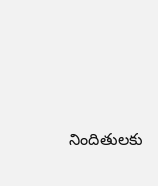నిందితులకు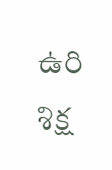ఉరి శిక్ష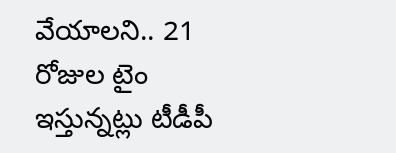వేయాలని.. 21 రోజుల టైం ఇస్తున్నట్లు టీడీపీ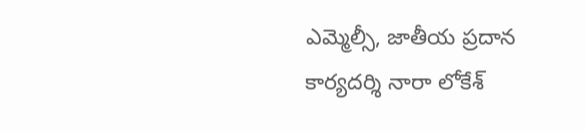ఎమ్మెల్సీ, జాతీయ ప్రదాన కార్యదర్శి నారా లోకేశ్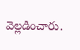వెల్లడించారు.